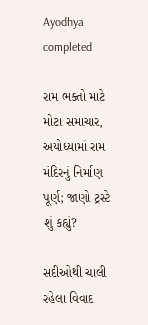Ayodhya completed

રામ ભક્તો માટે મોટા સમાચાર, અયોધ્યામાં રામ મંદિરનું નિર્માણ પૂર્ણ; જાણો ટ્રસ્ટે શું કહ્યું?

સદીઓથી ચાલી રહેલા વિવાદ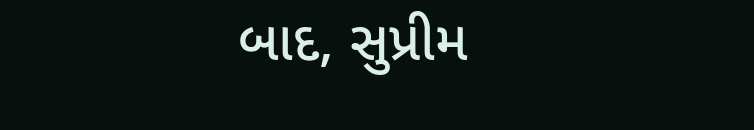બાદ, સુપ્રીમ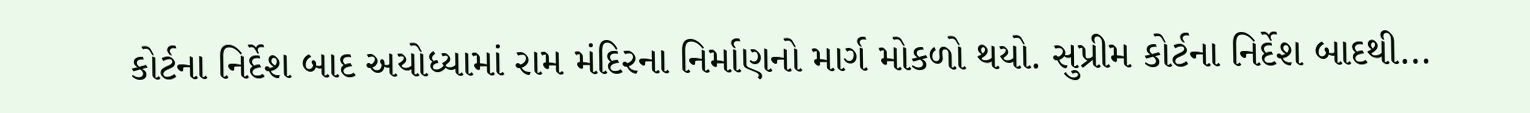કોર્ટના નિર્દેશ બાદ અયોધ્યામાં રામ મંદિરના નિર્માણનો માર્ગ મોકળો થયો. સુપ્રીમ કોર્ટના નિર્દેશ બાદથી…